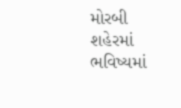મોરબી શહેરમાં ભવિષ્યમાં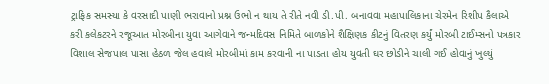ટ્રાફિક સમસ્યા કે વરસાદી પાણી ભરાવાનો પ્રશ્ન ઉભો ન થાય તે રીતે નવી ડી.પી. બનાવવા મહાપાલિકાના ચેરમેન રિશીપ કૈલાએ કરી કલેકટરને રજૂઆત મોરબીના યુવા આગેવાને જન્મદિવસ નિમિતે બાળકોને શૈક્ષિણક કીટનું વિતરણ કર્યું મોરબી ટાઈમ્સનો પત્રકાર વિશાલ સેજપાલ પાસા હેઠળ જેલ હવાલે મોરબીમાં કામ કરવાની ના પાડતા હોય યુવતી ઘર છોડીને ચાલી ગઈ હોવાનું ખુલ્યું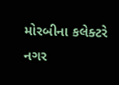મોરબીના કલેક્ટરે નગર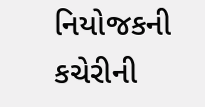નિયોજકની કચેરીની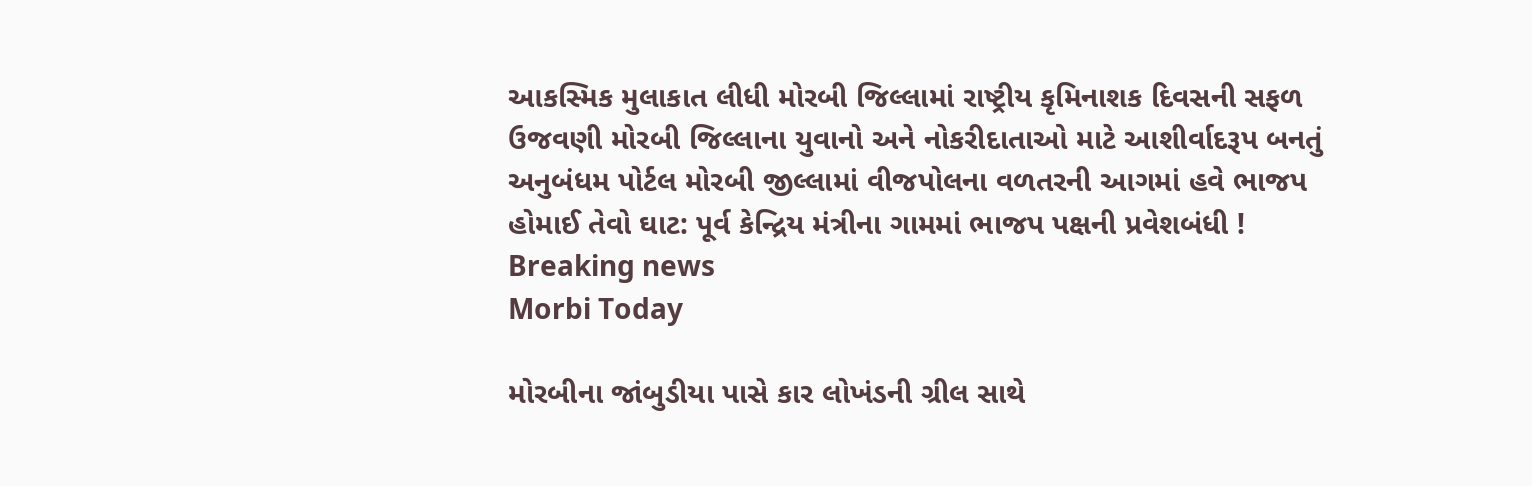આકસ્મિક મુલાકાત લીધી મોરબી જિલ્લામાં રાષ્ટ્રીય કૃમિનાશક દિવસની સફળ ઉજવણી મોરબી જિલ્લાના યુવાનો અને નોકરીદાતાઓ માટે આશીર્વાદરૂપ બનતું અનુબંધમ પોર્ટલ મોરબી જીલ્લામાં વીજપોલના વળતરની આગમાં હવે ભાજપ હોમાઈ તેવો ઘાટ: પૂર્વ કેન્દ્રિય મંત્રીના ગામમાં ભાજપ પક્ષની પ્રવેશબંધી !
Breaking news
Morbi Today

મોરબીના જાંબુડીયા પાસે કાર લોખંડની ગ્રીલ સાથે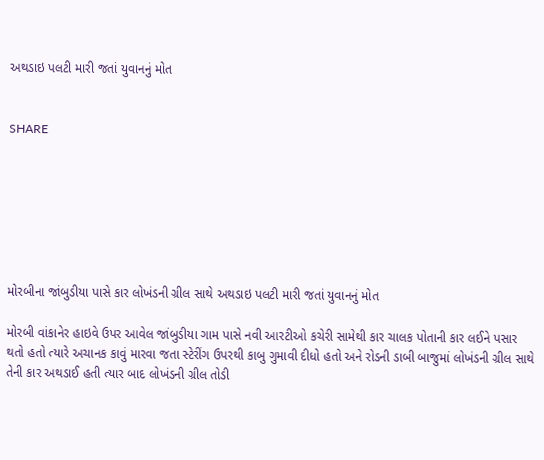અથડાઇ પલટી મારી જતાં યુવાનનું મોત


SHARE







મોરબીના જાંબુડીયા પાસે કાર લોખંડની ગ્રીલ સાથે અથડાઇ પલટી મારી જતાં યુવાનનું મોત

મોરબી વાંકાનેર હાઇવે ઉપર આવેલ જાંબુડીયા ગામ પાસે નવી આરટીઓ કચેરી સામેથી કાર ચાલક પોતાની કાર લઈને પસાર થતો હતો ત્યારે અચાનક કાવું મારવા જતા સ્ટેરીંગ ઉપરથી કાબુ ગુમાવી દીધો હતો અને રોડની ડાબી બાજુમાં લોખંડની ગ્રીલ સાથે તેની કાર અથડાઈ હતી ત્યાર બાદ લોખંડની ગ્રીલ તોડી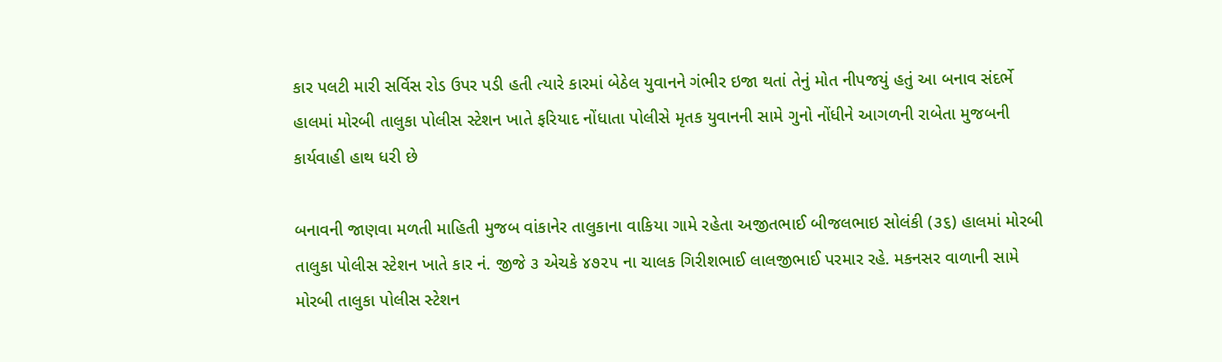કાર પલટી મારી સર્વિસ રોડ ઉપર પડી હતી ત્યારે કારમાં બેઠેલ યુવાનને ગંભીર ઇજા થતાં તેનું મોત નીપજયું હતું આ બનાવ સંદર્ભે હાલમાં મોરબી તાલુકા પોલીસ સ્ટેશન ખાતે ફરિયાદ નોંધાતા પોલીસે મૃતક યુવાનની સામે ગુનો નોંધીને આગળની રાબેતા મુજબની કાર્યવાહી હાથ ધરી છે

બનાવની જાણવા મળતી માહિતી મુજબ વાંકાનેર તાલુકાના વાકિયા ગામે રહેતા અજીતભાઈ બીજલભાઇ સોલંકી (૩૬) હાલમાં મોરબી તાલુકા પોલીસ સ્ટેશન ખાતે કાર નં. જીજે ૩ એચકે ૪૭૨૫ ના ચાલક ગિરીશભાઈ લાલજીભાઈ પરમાર રહે. મકનસર વાળાની સામે મોરબી તાલુકા પોલીસ સ્ટેશન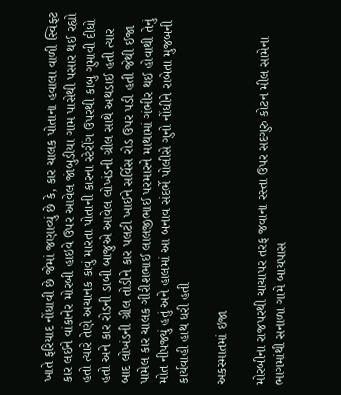ખાતે ફરિયાદ નોંધાવી છે જેમાં જણાવ્યું છે કે, કાર ચાલક પોતાના હવાલા વાળી સ્વિફ્ટ કાર લઈને વાંકાનેર મોરબી હાઇવે ઉપર આવેલ જાંબુડીયા ગામ પાસેથી પસાર થઈ રહ્યો હતો ત્યારે તેણે અચાનક કાવું મારતા પોતાની કારના સ્ટેરીંગ ઉપરથી કાબુ ગુમાવી દીધો હતો અને કાર રોડની ડાબી બાજુએ આવેલ લોખંડની ગ્રીલ સાથે અથડાઈ હતી ત્યાર બાદ લોખંડની ગ્રીલ તોડીને કાર પલટી ખાઈને સર્વિસ રોડ ઉપર પડી હતી જેથી ઈજા પામેલ કાર ચાલક ગીરીશભાઈ લાલજીભાઈ પરમારને માથામાં ગંભીર થઈ હોવાથી તેનું મોત નીપજ્યું હતું અને હાલમાં આ બનાવ સંદર્ભે પોલીસે ગુનો નોંધીને રાબેતા મુજબની કાર્યવાહી હાથ ધરી હતી

અકસ્માતમાં ઇજા

મોરબીના રાજપરથી ચાચાપર તરફ જવાના રસ્તા ઉપર સદગુરુ કોટન મીલ સામેના ભાગમાંથી સનાળા ગામે બાયપાસ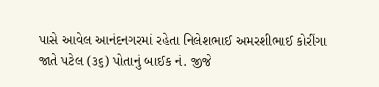પાસે આવેલ આનંદનગરમાં રહેતા નિલેશભાઈ અમરશીભાઈ કોરીંગા જાતે પટેલ (૩૬) પોતાનું બાઈક નં. જીજે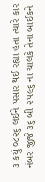૩ કયું ૦૮૨૬ લઈને પસાર થઈ રહ્યા હતા ત્યારે કાર નંબર જીજે ૩૬ બી ૨૫૯૬ ના ચાલકે તેના બાઈકને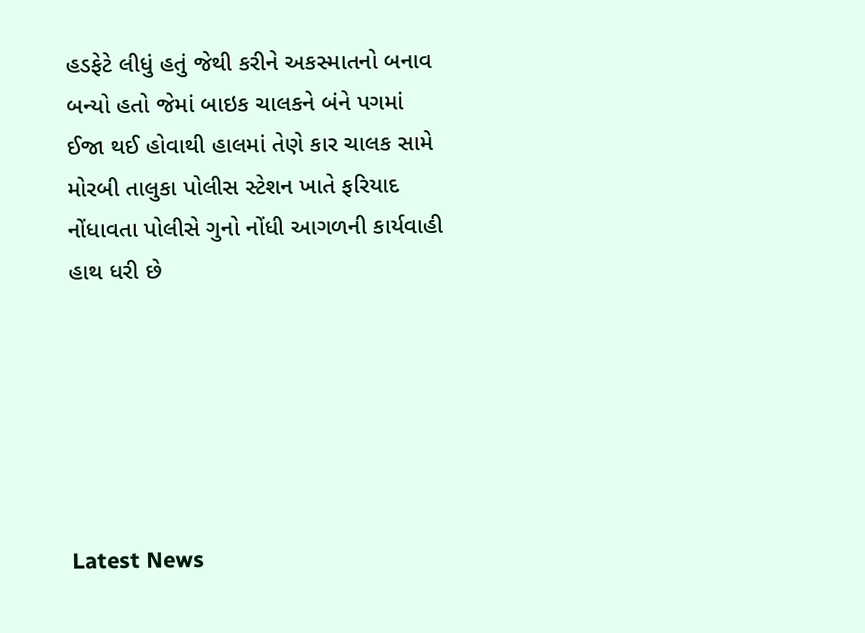હડફેટે લીધું હતું જેથી કરીને અકસ્માતનો બનાવ બન્યો હતો જેમાં બાઇક ચાલકને બંને પગમાં ઈજા થઈ હોવાથી હાલમાં તેણે કાર ચાલક સામે મોરબી તાલુકા પોલીસ સ્ટેશન ખાતે ફરિયાદ નોંધાવતા પોલીસે ગુનો નોંધી આગળની કાર્યવાહી હાથ ધરી છે






Latest News